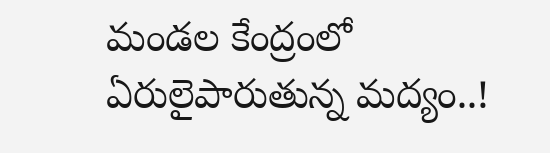మండల కేంద్రంలో ఏరులైపారుతున్న మద్యం..!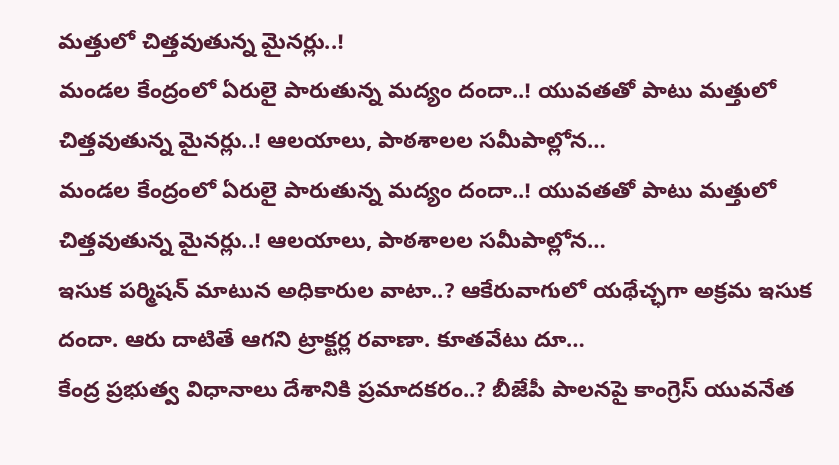మత్తులో చిత్తవుతున్న మైనర్లు..!
మండల కేంద్రంలో ఏరులై పారుతున్న మద్యం దందా..! యువతతో పాటు మత్తులో చిత్తవుతున్న మైనర్లు..! ఆలయాలు, పాఠశాలల సమీపాల్లోన…
మండల కేంద్రంలో ఏరులై పారుతున్న మద్యం దందా..! యువతతో పాటు మత్తులో చిత్తవుతున్న మైనర్లు..! ఆలయాలు, పాఠశాలల సమీపాల్లోన…
ఇసుక పర్మిషన్ మాటున అధికారుల వాటా..? ఆకేరువాగులో యథేచ్ఛగా అక్రమ ఇసుక దందా. ఆరు దాటితే ఆగని ట్రాక్టర్ల రవాణా. కూతవేటు దూ…
కేంద్ర ప్రభుత్వ విధానాలు దేశానికి ప్రమాదకరం..? బీజేపీ పాలనపై కాంగ్రెస్ యువనేత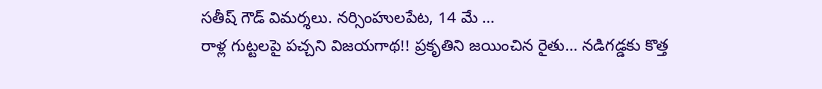సతీష్ గౌడ్ విమర్శలు. నర్సింహులపేట, 14 మే …
రాళ్ల గుట్టలపై పచ్చని విజయగాథ!! ప్రకృతిని జయించిన రైతు… నడిగడ్డకు కొత్త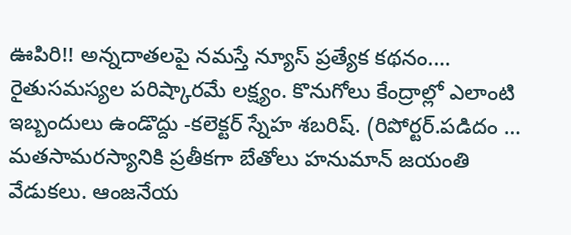ఊపిరి!! అన్నదాతలపై నమస్తే న్యూస్ ప్రత్యేక కథనం.…
రైతుసమస్యల పరిష్కారమే లక్ష్యం. కొనుగోలు కేంద్రాల్లో ఎలాంటి ఇబ్బందులు ఉండొద్దు -కలెక్టర్ స్నేహ శబరిష్. (రిపోర్టర్.పడిదం …
మతసామరస్యానికి ప్రతీకగా బేతోలు హనుమాన్ జయంతి వేడుకలు. ఆంజనేయ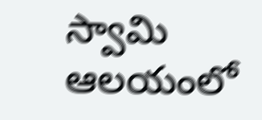స్వామి ఆలయంలో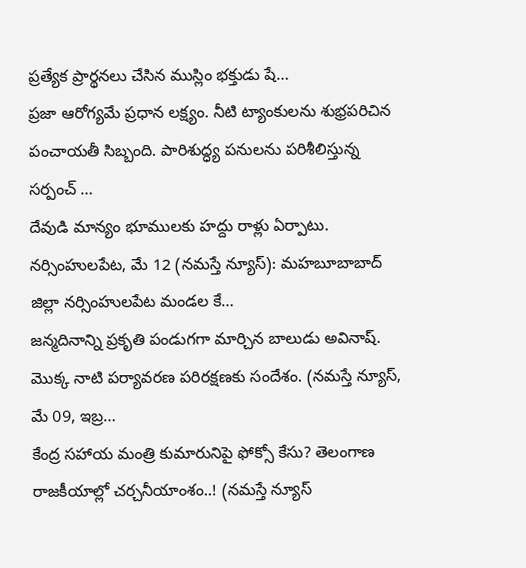ప్రత్యేక ప్రార్థనలు చేసిన ముస్లిం భక్తుడు షే…
ప్రజా ఆరోగ్యమే ప్రధాన లక్ష్యం. నీటి ట్యాంకులను శుభ్రపరిచిన పంచాయతీ సిబ్బంది. పారిశుద్ధ్య పనులను పరిశీలిస్తున్న సర్పంచ్ …
దేవుడి మాన్యం భూములకు హద్దు రాళ్లు ఏర్పాటు. నర్సింహులపేట, మే 12 (నమస్తే న్యూస్): మహబూబాబాద్ జిల్లా నర్సింహులపేట మండల కే…
జన్మదినాన్ని ప్రకృతి పండుగగా మార్చిన బాలుడు అవినాష్. మొక్క నాటి పర్యావరణ పరిరక్షణకు సందేశం. (నమస్తే న్యూస్, మే 09, ఇబ్ర…
కేంద్ర సహాయ మంత్రి కుమారునిపై ఫోక్సో కేసు? తెలంగాణ రాజకీయాల్లో చర్చనీయాంశం..! (నమస్తే న్యూస్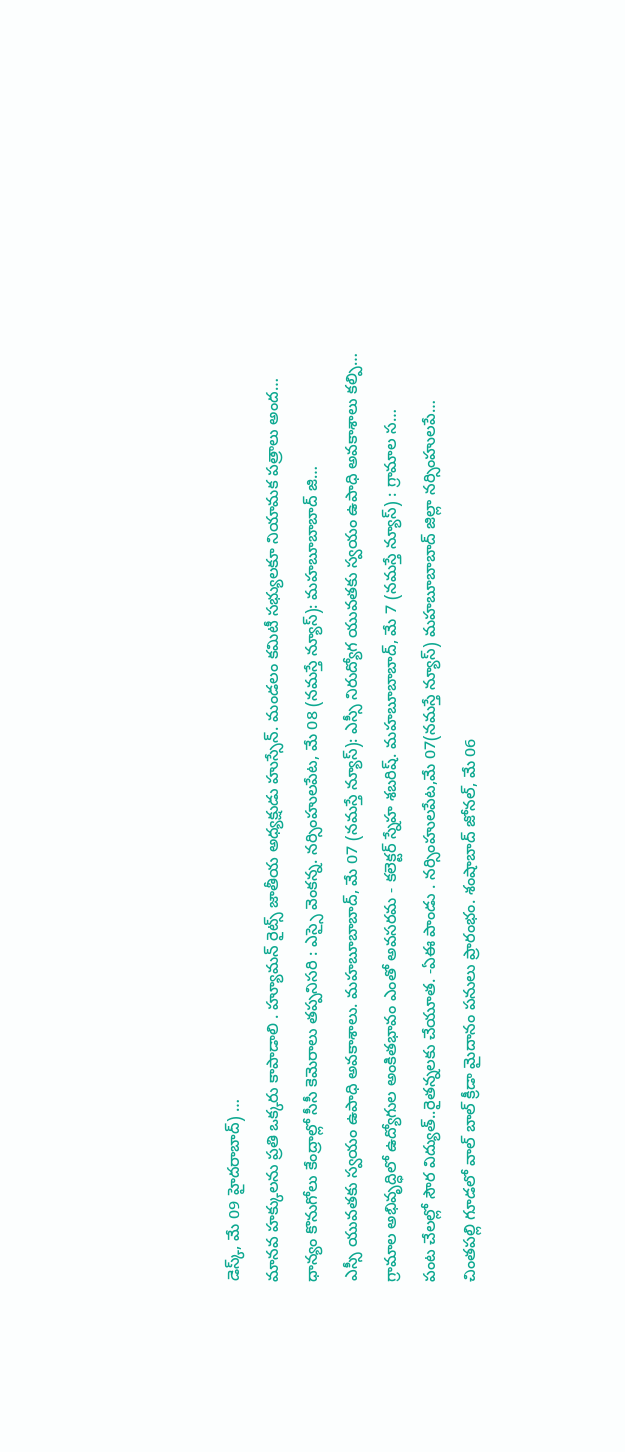డెస్క్, మే 09 హైదరాబాద్) …
మానవ హక్కులను ప్రతి ఒక్కరు కాపాడాలి . హ్యూమన్ రైట్స్ జాతీయ అధ్యక్షుడు హుస్సేన్. మండలం కమిటీ సభ్యులకూ నియామక పత్రాలు అంద…
ధాన్యం కొనుగోలు కేంద్రాల్లో సీసీ కెమెరాలు తప్పనిసరి : ఎస్సై వెంకన్న. నర్సింహులపేట, మే 08 (నమస్తే న్యూస్): మహబూబాబాద్ జి…
ఎస్సీ యువతకు స్వయం ఉపాధి అవకాశాలు. మహబూబాబాద్, మే 07 (నమస్తే న్యూస్): ఎస్సీ నిరుద్యోగ యువతకు స్వయం ఉపాధి అవకాశాలు కల్పి…
గ్రామాల అభివృద్ధిలో ఉద్యోగుల అంకితభావం ఎంతో అవసరమ - కలెక్టర్ స్నేహ శబరిష్. మహబూబాబాద్, మే 7 (నమస్తే న్యూస్) : గ్రామాల స…
పంట చేలల్లో సౌర విద్యుత్..రైతన్నలకు చేయూత. -ఏఈ పాండు . నర్సింహులపేట,మే 07(నమస్తే న్యూస్) మహబూబాబాద్ జిల్లా నర్సింహులపే…
చింతపల్లి గూడలో వాల్ బాల్ క్రీడా మైదానం పనులు ప్రారంభం. శంషాబాద్ జోనల్, మే 06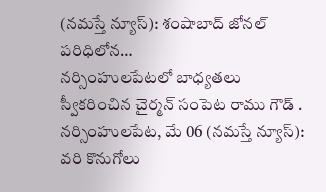(నమస్తే న్యూస్): శంషాబాద్ జోనల్ పరిధిలోన…
నర్సింహులపేటలో బాధ్యతలు స్వీకరించిన చైర్మన్ సంపెట రాము గౌడ్ . నర్సింహులపేట, మే 06 (నమస్తే న్యూస్): వరి కొనుగోలు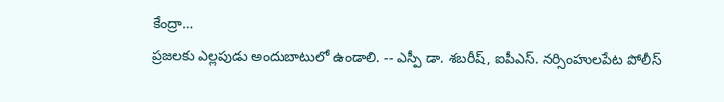కేంద్రా…
ప్రజలకు ఎల్లపుడు అందుబాటులో ఉండాలి. -- ఎస్పీ డా. శబరీష్, ఐపీఎస్. నర్సింహులపేట పోలీస్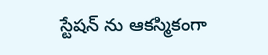స్టేషన్ ను ఆకస్మికంగా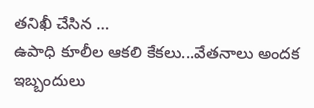తనిఖీ చేసిన …
ఉపాధి కూలీల ఆకలి కేకలు...వేతనాలు అందక ఇబ్బందులు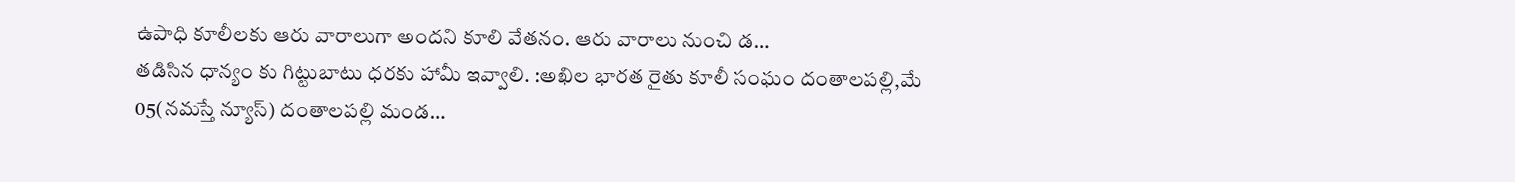ఉపాధి కూలీలకు ఆరు వారాలుగా అందని కూలి వేతనం. ఆరు వారాలు నుంచి డ…
తడిసిన ధాన్యం కు గిట్టుబాటు ధరకు హామీ ఇవ్వాలి. :అఖిల భారత రైతు కూలీ సంఘం దంతాలపల్లి,మే 05(నమస్తే న్యూస్) దంతాలపల్లి మండ…